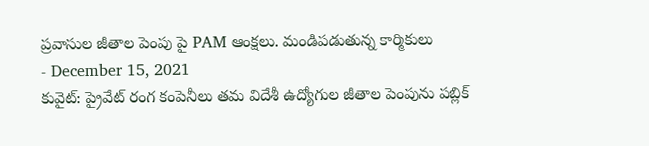ప్రవాసుల జీతాల పెంపు పై PAM ఆంక్షలు. మండిపడుతున్న కార్మికులు
- December 15, 2021
కువైట్: ప్రైవేట్ రంగ కంపెనీలు తమ విదేశీ ఉద్యోగుల జీతాల పెంపును పబ్లిక్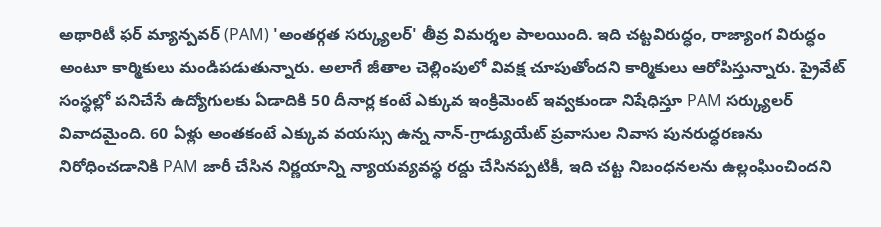అథారిటీ ఫర్ మ్యాన్పవర్ (PAM) 'అంతర్గత సర్క్యులర్' తీవ్ర విమర్శల పాలయింది. ఇది చట్టవిరుద్ధం, రాజ్యాంగ విరుద్ధం అంటూ కార్మికులు మండిపడుతున్నారు. అలాగే జీతాల చెల్లింపులో వివక్ష చూపుతోందని కార్మికులు ఆరోపిస్తున్నారు. ప్రైవేట్ సంస్థల్లో పనిచేసే ఉద్యోగులకు ఏడాదికి 50 దీనార్ల కంటే ఎక్కువ ఇంక్రిమెంట్ ఇవ్వకుండా నిషేధిస్తూ PAM సర్క్యులర్ వివాదమైంది. 60 ఏళ్లు అంతకంటే ఎక్కువ వయస్సు ఉన్న నాన్-గ్రాడ్యుయేట్ ప్రవాసుల నివాస పునరుద్ధరణను నిరోధించడానికి PAM జారీ చేసిన నిర్ణయాన్ని న్యాయవ్యవస్థ రద్దు చేసినప్పటికీ, ఇది చట్ట నిబంధనలను ఉల్లంఘించిందని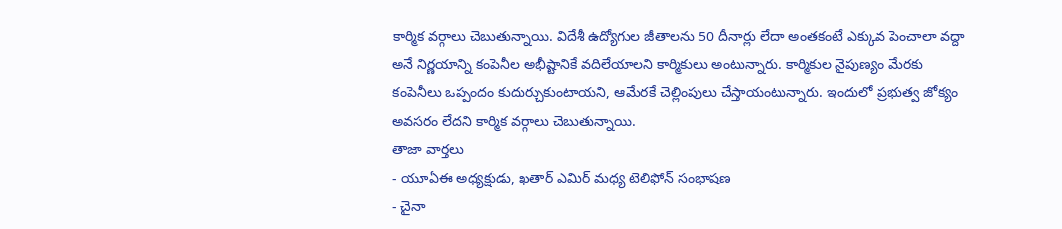కార్మిక వర్గాలు చెబుతున్నాయి. విదేశీ ఉద్యోగుల జీతాలను 50 దీనార్లు లేదా అంతకంటే ఎక్కువ పెంచాలా వద్దా అనే నిర్ణయాన్ని కంపెనీల అభీష్టానికే వదిలేయాలని కార్మికులు అంటున్నారు. కార్మికుల నైపుణ్యం మేరకు కంపెనీలు ఒప్పందం కుదుర్చుకుంటాయని, ఆమేరకే చెల్లింపులు చేస్తాయంటున్నారు. ఇందులో ప్రభుత్వ జోక్యం అవసరం లేదని కార్మిక వర్గాలు చెబుతున్నాయి.
తాజా వార్తలు
- యూఏఈ అధ్యక్షుడు, ఖతార్ ఎమిర్ మధ్య టెలిఫోన్ సంభాషణ
- చైనా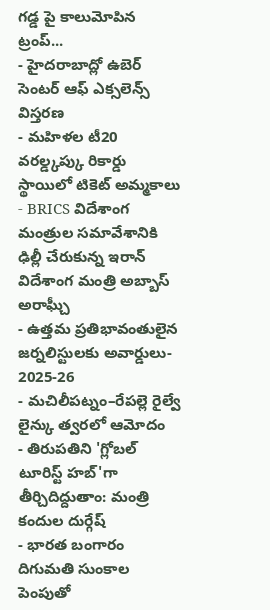గడ్డ పై కాలుమోపిన ట్రంప్...
- హైదరాబాద్లో ఉబెర్ సెంటర్ ఆఫ్ ఎక్సలెన్స్ విస్తరణ
- మహిళల టీ20 వరల్డ్కప్కు రికార్డు స్థాయిలో టికెట్ అమ్మకాలు
- BRICS విదేశాంగ మంత్రుల సమావేశానికి ఢిల్లీ చేరుకున్న ఇరాన్ విదేశాంగ మంత్రి అబ్బాస్ అరాఘ్చీ
- ఉత్తమ ప్రతిభావంతులైన జర్నలిస్టులకు అవార్డులు- 2025-26
- మచిలీపట్నం–రేపల్లె రైల్వే లైన్కు త్వరలో ఆమోదం
- తిరుపతిని 'గ్లోబల్ టూరిస్ట్ హబ్'గా తీర్చిదిద్దుతాం: మంత్రి కందుల దుర్గేష్
- భారత బంగారం దిగుమతి సుంకాల పెంపుతో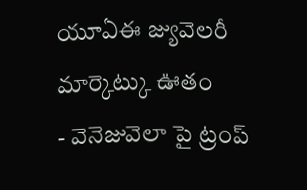యూఏఈ జ్యువెలరీ మార్కెట్కు ఊతం
- వెనెజువెలా పై ట్రంప్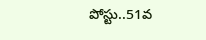పోస్టు..51వ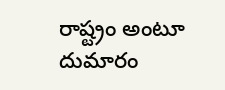రాష్ట్రం అంటూ దుమారం